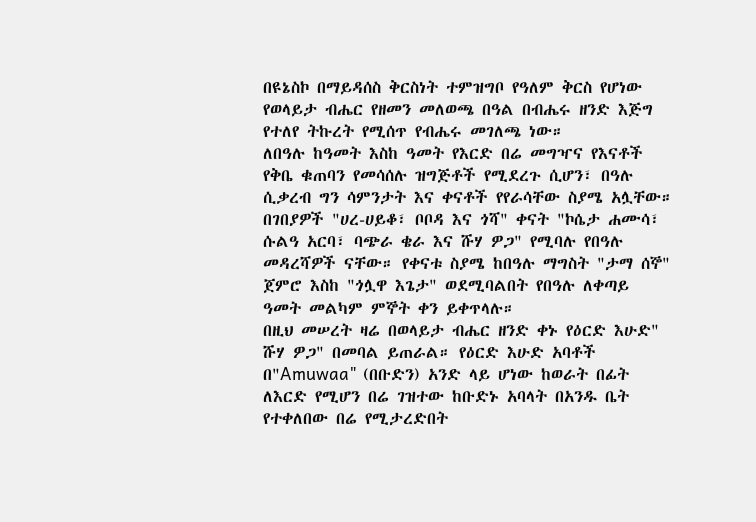በዩኔስኮ በማይዳሰስ ቅርስነት ተምዝግቦ የዓለም ቅርስ የሆነው የወላይታ ብሔር የዘመን መለወጫ በዓል በብሔሩ ዘንድ እጅግ የተለየ ትኩረት የሚሰጥ የብሔሩ መገለጫ ነው።
ለበዓሉ ከዓመት እስከ ዓመት የእርድ በሬ መግዣና የእናቶች የቅቤ ቁጠባን የመሳሰሉ ዝግጅቶች የሚደረጉ ሲሆን፣ በዓሉ ሲቃረብ ግን ሳምንታት እና ቀናቶች የየራሳቸው ስያሜ አሏቸው።
በገበያዎች "ሀረ-ሀይቆ፣ ቦቦዳ እና ጎሻ" ቀናት "ኮሴታ ሐሙሳ፣ ሱልዓ አርባ፣ ባጭራ ቄራ እና ሹሃ ዎጋ" የሚባሉ የበዓሉ መዳረሻዎች ናቸው። የቀናቱ ስያሜ ከበዓሉ ማግስት "ታማ ሰኞ" ጀምሮ እስከ "ጎሏዋ እጌታ" ወደሚባልበት የበዓሉ ለቀጣይ ዓመት መልካም ምኞት ቀን ይቀጥላሉ።
በዚህ መሠረት ዛሬ በወላይታ ብሔር ዘንድ ቀኑ የዕርድ እሁድ" ሹሃ ዎጋ" በመባል ይጠራል። የዕርድ እሁድ አባቶች በ"Amuwaa" (በቡድን) አንድ ላይ ሆነው ከወራት በፊት ለእርድ የሚሆን በሬ ገዝተው ከቡድኑ አባላት በአንዱ ቤት የተቀለበው በሬ የሚታረድበት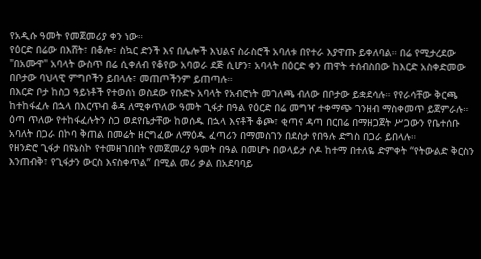የአዲሱ ዓመት የመጀመሪያ ቀን ነው።
የዕርድ በሬው በእሸት፣ በቆሎ፣ ስኳር ድንች እና በሌሎች እህልና ስራስሮች አባለቱ በየተራ እያዋጡ ይቀለባል። በሬ የሚታረደው "በአሙዋ" አባላት ውስጥ በሬ ሲቀለብ የቆየው አባወራ ደጅ ሲሆን፣ አባላት በዕርድ ቀን ጠዋት ተሰብስበው ከእርድ አስቀድመው በቦታው ባህላዊ ምግቦችን ይበላሉ፣ መጠጦችንም ይጠጣሉ።
በእርድ ቦታ ከስጋ ዓይነቶች የተወሰነ ወስደው የቡድኑ አባላት የአብሮነት መገለጫ ብለው በቦታው ይቋደሳሉ። የየራሳቸው ቅርጫ ከተከፋፈሉ በኋላ በእርጥብ ቆዳ ለሚቀጥለው ዓመት ጊፋታ በዓል የዕርድ በሬ መግዣ ተቀማጭ ገንዘብ ማስቀመጥ ይጀምራሉ።
ዕጣ ጥለው የተከፋፈሉትን ስጋ ወደየቤታቸው ከወሰዱ በኋላ እናቶች ቆጮ፣ ቂጣና ዳጣ በርበሬ በማዘጋጀት ሥጋውን የቤተሰቡ አባለት በጋራ በኮባ ቅጠል በመሬት ዘርግፈው ለማዕዱ ፈጣሪን በማመስገን በደስታ የበዓሉ ድግስ በጋራ ይበላሉ።
የዘንድሮ ጊፋታ በዩኔስኮ የተመዘገበበት የመጀመሪያ ዓመት በዓል በመሆኑ በወላይታ ሶዶ ከተማ በተለዬ ድምቀት “የትውልድ ቅርስን እንጠብቅ፣ የጊፋታን ውርስ እናስቀጥል” በሚል መሪ ቃል በአደባባይ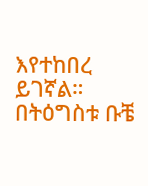እየተከበረ ይገኛል።
በትዕግስቱ ቡቼ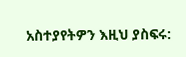አስተያየትዎን እዚህ ያስፍሩ: